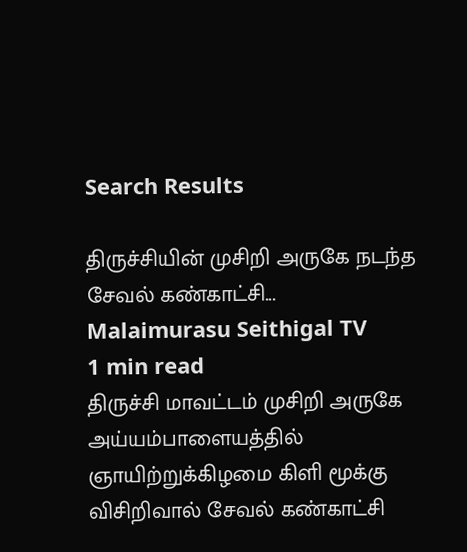Search Results

திருச்சியின் முசிறி அருகே நடந்த சேவல் கண்காட்சி...
Malaimurasu Seithigal TV
1 min read
திருச்சி மாவட்டம் முசிறி அருகே அய்யம்பாளையத்தில் ஞாயிற்றுக்கிழமை கிளி மூக்கு விசிறிவால் சேவல் கண்காட்சி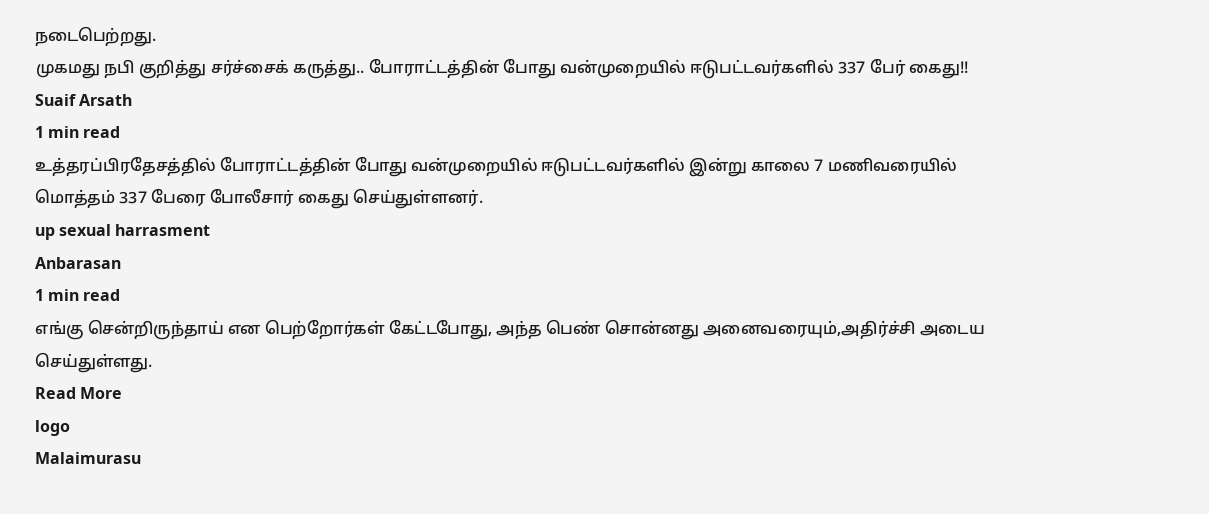நடைபெற்றது.
முகமது நபி குறித்து சர்ச்சைக் கருத்து.. போராட்டத்தின் போது வன்முறையில் ஈடுபட்டவர்களில் 337 பேர் கைது!!
Suaif Arsath
1 min read
உத்தரப்பிரதேசத்தில் போராட்டத்தின் போது வன்முறையில் ஈடுபட்டவர்களில் இன்று காலை 7 மணிவரையில் மொத்தம் 337 பேரை போலீசார் கைது செய்துள்ளனர்.
up sexual harrasment
Anbarasan
1 min read
எங்கு சென்றிருந்தாய் என பெற்றோர்கள் கேட்டபோது, அந்த பெண் சொன்னது அனைவரையும்,அதிர்ச்சி அடைய செய்துள்ளது.
Read More
logo
Malaimurasu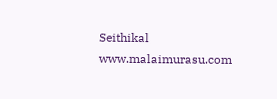Seithikal
www.malaimurasu.com